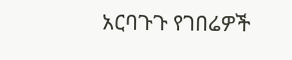አርባጉጉ የገበሬዎች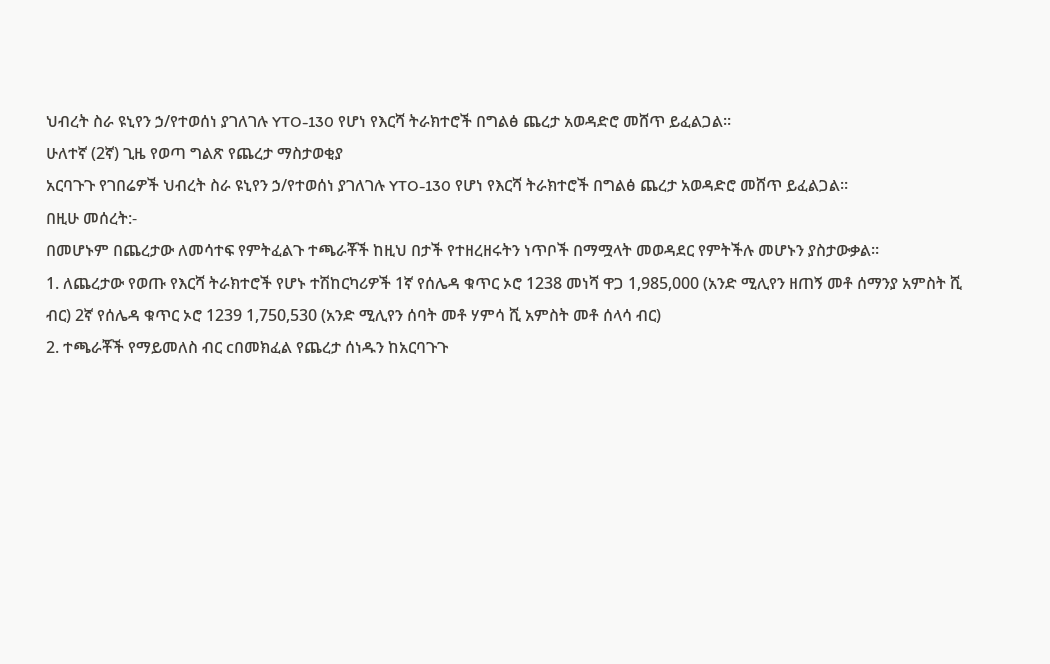ህብረት ስራ ዩኒየን ኃ/የተወሰነ ያገለገሉ YTO-130 የሆነ የእርሻ ትራክተሮች በግልፅ ጨረታ አወዳድሮ መሸጥ ይፈልጋል።
ሁለተኛ (2ኛ) ጊዜ የወጣ ግልጽ የጨረታ ማስታወቂያ
አርባጉጉ የገበሬዎች ህብረት ስራ ዩኒየን ኃ/የተወሰነ ያገለገሉ YTO-130 የሆነ የእርሻ ትራክተሮች በግልፅ ጨረታ አወዳድሮ መሸጥ ይፈልጋል።
በዚሁ መሰረት:-
በመሆኑም በጨረታው ለመሳተፍ የምትፈልጉ ተጫራቾች ከዚህ በታች የተዘረዘሩትን ነጥቦች በማሟላት መወዳደር የምትችሉ መሆኑን ያስታውቃል።
1. ለጨረታው የወጡ የእርሻ ትራክተሮች የሆኑ ተሽከርካሪዎች 1ኛ የሰሌዳ ቁጥር ኦሮ 1238 መነሻ ዋጋ 1,985,000 (አንድ ሚሊየን ዘጠኝ መቶ ሰማንያ አምስት ሺ ብር) 2ኛ የሰሌዳ ቁጥር ኦሮ 1239 1,750,530 (አንድ ሚሊየን ሰባት መቶ ሃምሳ ሺ አምስት መቶ ሰላሳ ብር)
2. ተጫራቾች የማይመለስ ብር cበመክፈል የጨረታ ሰነዱን ከአርባጉጉ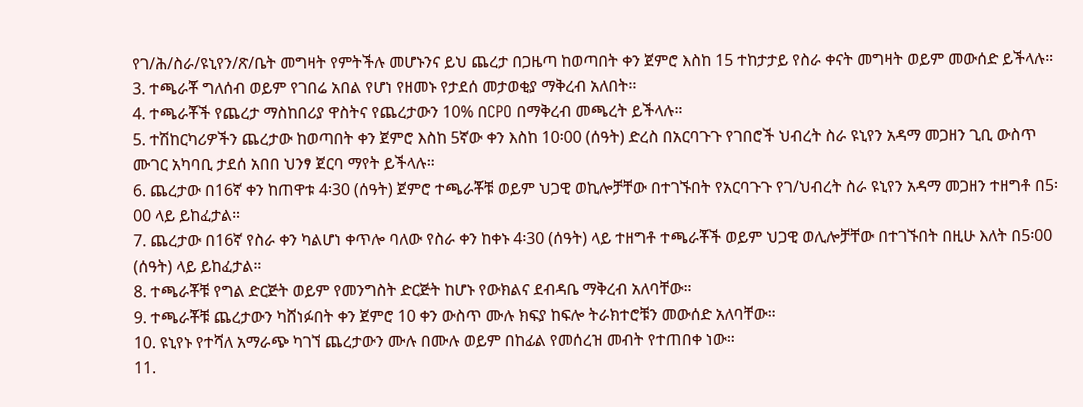የገ/ሕ/ስራ/ዩኒየን/ጽ/ቤት መግዛት የምትችሉ መሆኑንና ይህ ጨረታ በጋዜጣ ከወጣበት ቀን ጀምሮ እስከ 15 ተከታታይ የስራ ቀናት መግዛት ወይም መውሰድ ይችላሉ።
3. ተጫራቾ ግለሰብ ወይም የገበሬ አበል የሆነ የዘመኑ የታደሰ መታወቂያ ማቅረብ አለበት፡፡
4. ተጫራቾች የጨረታ ማስከበሪያ ዋስትና የጨረታውን 10% በCPO በማቅረብ መጫረት ይችላሉ።
5. ተሽከርካሪዎችን ጨረታው ከወጣበት ቀን ጀምሮ እስከ 5ኛው ቀን እስከ 10፡00 (ሰዓት) ድረስ በአርባጉጉ የገበሮች ህብረት ስራ ዩኒየን አዳማ መጋዘን ጊቢ ውስጥ ሙገር አካባቢ ታደሰ አበበ ህንፃ ጀርባ ማየት ይችላሉ።
6. ጨረታው በ16ኛ ቀን ከጠዋቱ 4፡30 (ሰዓት) ጀምሮ ተጫራቾቹ ወይም ህጋዊ ወኪሎቻቸው በተገኙበት የአርባጉጉ የገ/ህብረት ስራ ዩኒየን አዳማ መጋዘን ተዘግቶ በ5፡00 ላይ ይከፈታል።
7. ጨረታው በ16ኛ የስራ ቀን ካልሆነ ቀጥሎ ባለው የስራ ቀን ከቀኑ 4፡30 (ሰዓት) ላይ ተዘግቶ ተጫራቾች ወይም ህጋዊ ወሊሎቻቸው በተገኙበት በዚሁ እለት በ5፡00 (ሰዓት) ላይ ይከፈታል።
8. ተጫራቾቹ የግል ድርጅት ወይም የመንግስት ድርጅት ከሆኑ የውክልና ደብዳቤ ማቅረብ አለባቸው።
9. ተጫራቾቹ ጨረታውን ካሸነፉበት ቀን ጀምሮ 10 ቀን ውስጥ ሙሉ ክፍያ ከፍሎ ትራክተሮቹን መውሰድ አለባቸው።
10. ዩኒየኑ የተሻለ አማራጭ ካገኘ ጨረታውን ሙሉ በሙሉ ወይም በከፊል የመሰረዝ መብት የተጠበቀ ነው።
11.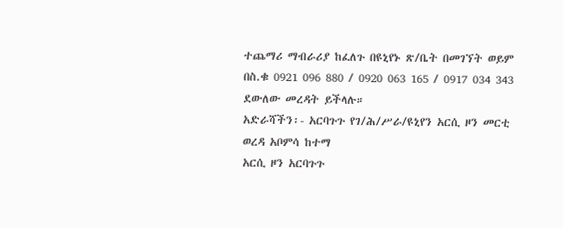ተጨማሪ ማብራሪያ ከፈለጉ በዩኒየኑ ጽ/ቤት በመገኘት ወይም
በስ.ቁ 0921 096 880 / 0920 063 165 / 0917 034 343 ደውለው መረዳት ይችላሉ።
አድራሻችን፡- አርባጉጉ የገ/ሕ/ሥራ/ዩኒየን አርሲ ዞን መርቲ ወረዳ አቦምሳ ከተማ
አርሲ ዞን አርባጉጉ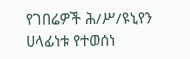የገበሬዎች ሕ/ሥ/ዩኒየን ሀላፊነቱ የተወሰነ